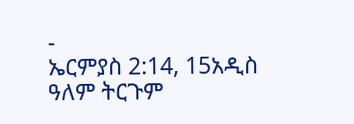-
ኤርምያስ 2:14, 15አዲስ ዓለም ትርጉም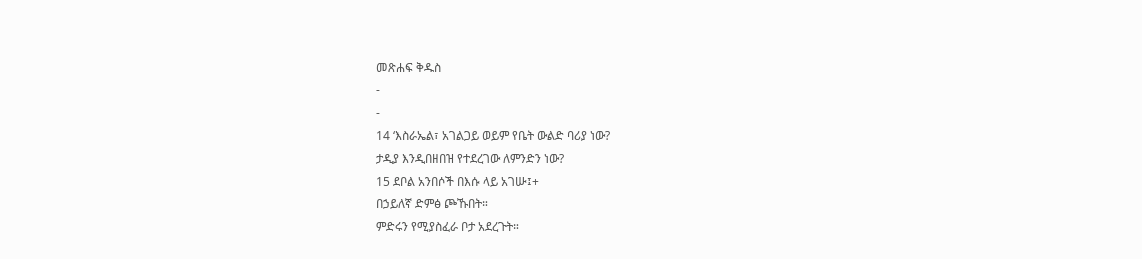መጽሐፍ ቅዱስ
-
-
14 ‘እስራኤል፣ አገልጋይ ወይም የቤት ውልድ ባሪያ ነው?
ታዲያ እንዲበዘበዝ የተደረገው ለምንድን ነው?
15 ደቦል አንበሶች በእሱ ላይ አገሡ፤+
በኃይለኛ ድምፅ ጮኹበት።
ምድሩን የሚያስፈራ ቦታ አደረጉት።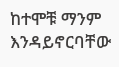ከተሞቹ ማንም እንዳይኖርባቸው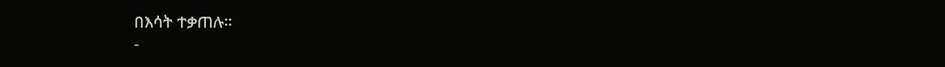በእሳት ተቃጠሉ።
-